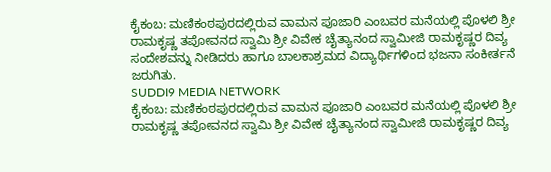ಕೈಕಂಬ: ಮಣಿಕಂಠಪುರದಲ್ಲಿರುವ ವಾಮನ ಪೂಜಾರಿ ಎಂಬವರ ಮನೆಯಲ್ಲಿ ಪೊಳಲಿ ಶ್ರೀ ರಾಮಕೃಷ್ಣ ತಪೋವನದ ಸ್ವಾಮಿ ಶ್ರೀ ವಿವೇಕ ಚೈತ್ಯಾನಂದ ಸ್ವಾಮೀಜಿ ರಾಮಕೃಷ್ಣರ ದಿವ್ಯ ಸಂದೇಶವನ್ನು ನೀಡಿದರು ಹಾಗೂ ಬಾಲಕಾಶ್ರಮದ ವಿದ್ಯಾರ್ಥಿಗಳಿಂದ ಭಜನಾ ಸಂಕೀರ್ತನೆ ಜರುಗಿತು.
SUDDI9 MEDIA NETWORK
ಕೈಕಂಬ: ಮಣಿಕಂಠಪುರದಲ್ಲಿರುವ ವಾಮನ ಪೂಜಾರಿ ಎಂಬವರ ಮನೆಯಲ್ಲಿ ಪೊಳಲಿ ಶ್ರೀ ರಾಮಕೃಷ್ಣ ತಪೋವನದ ಸ್ವಾಮಿ ಶ್ರೀ ವಿವೇಕ ಚೈತ್ಯಾನಂದ ಸ್ವಾಮೀಜಿ ರಾಮಕೃಷ್ಣರ ದಿವ್ಯ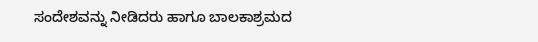ಸಂದೇಶವನ್ನು ನೀಡಿದರು ಹಾಗೂ ಬಾಲಕಾಶ್ರಮದ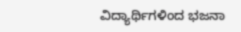ವಿದ್ಯಾರ್ಥಿಗಳಿಂದ ಭಜನಾ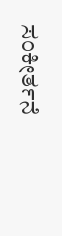ಸಂಕೀರ್ತನೆ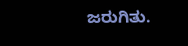ಜರುಗಿತು.